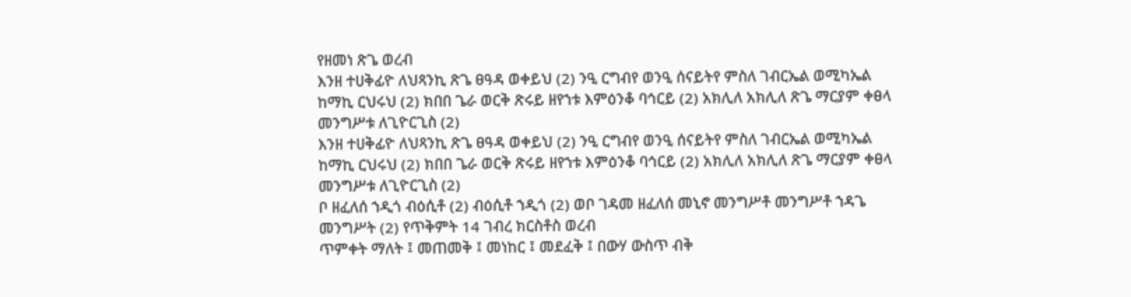የዘመነ ጽጌ ወረብ
እንዘ ተሀቅፊዮ ለህጻንኪ ጽጌ ፀዓዳ ወቀይህ (2) ንዒ ርግብየ ወንዒ ሰናይትየ ምስለ ገብርኤል ወሚካኤል ከማኪ ርህሩህ (2) ክበበ ጌራ ወርቅ ጽሩይ ዘየኀቱ እምዕንቆ ባኅርይ (2) አክሊለ አክሊለ ጽጌ ማርያም ቀፀላ መንግሥቱ ለጊዮርጊስ (2)
እንዘ ተሀቅፊዮ ለህጻንኪ ጽጌ ፀዓዳ ወቀይህ (2) ንዒ ርግብየ ወንዒ ሰናይትየ ምስለ ገብርኤል ወሚካኤል ከማኪ ርህሩህ (2) ክበበ ጌራ ወርቅ ጽሩይ ዘየኀቱ እምዕንቆ ባኅርይ (2) አክሊለ አክሊለ ጽጌ ማርያም ቀፀላ መንግሥቱ ለጊዮርጊስ (2)
ቦ ዘፈለሰ ኀዲጎ ብዕሲቶ (2) ብዕሲቶ ኀዲጎ (2) ወቦ ገዳመ ዘፈለሰ መኒኖ መንግሥቶ መንግሥቶ ኀዳጌ መንግሥት (2) የጥቅምት 14 ገብረ ክርስቶስ ወረብ
ጥምቀት ማለት ፤ መጠመቅ ፤ መነከር ፤ መደፈቅ ፤ በውሃ ውስጥ ብቅ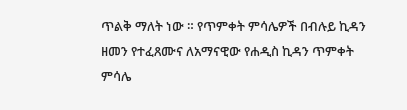ጥልቅ ማለት ነው ። የጥምቀት ምሳሌዎች በብሉይ ኪዳን ዘመን የተፈጸሙና ለአማናዊው የሐዲስ ኪዳን ጥምቀት ምሳሌ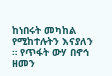ከነበሩት መካከል የሚከተሉትን እናያለን ። የጥፋት ውሃ በኖኅ ዘመን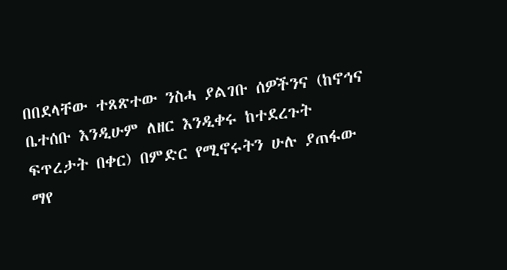በበደላቸው ተጸጽተው ንስሓ ያልገቡ ሰዎችንና (ከኖኅና ቤተሰቡ እንዲሁም ለዘር እንዲቀሩ ከተደረጉት ፍጥረታት በቀር) በምድር የሚኖሩትን ሁሉ ያጠፋው ማየ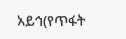አይኅ(የጥፋት